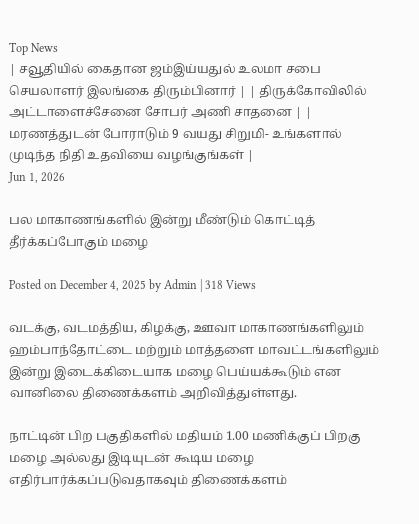Top News
| சவூதியில் கைதான ஜம்இய்யதுல் உலமா சபை செயலாளர் இலங்கை திரும்பினார் | | திருக்கோவிலில் அட்டாளைச்சேனை சோபர் அணி சாதனை | | மரணத்துடன் போராடும் 9 வயது சிறுமி- உங்களால் முடிந்த நிதி உதவியை வழங்குங்கள் |
Jun 1, 2026

ப‌‌‌ல மாகாணங்களில் இன்று மீண்டும் கொட்டித் தீர்க்கப்போகும் மழை

Posted on December 4, 2025 by Admin | 318 Views

வடக்கு, வடமத்திய, கிழக்கு, ஊவா மாகாணங்களிலும் ஹம்பாந்தோட்டை மற்றும் மாத்தளை மாவட்டங்களிலும் இன்று இடைக்கிடையாக மழை பெய்யக்கூடும் என வானிலை திணைக்களம் அறிவித்துள்ளது.

நாட்டின் பிற பகுதிகளில் மதியம் 1.00 மணிக்குப் பிறகு மழை அல்லது இடியுடன் கூடிய மழை எதிர்பார்க்கப்படுவதாகவும் திணைக்களம்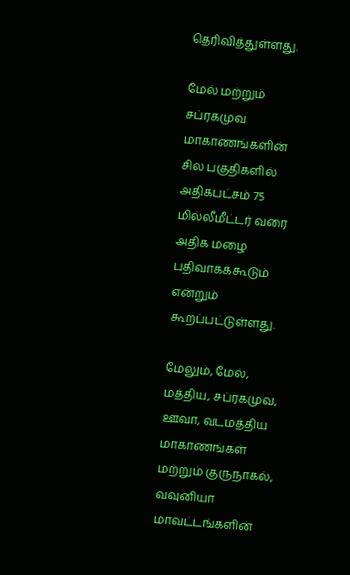தெரிவித்துள்ளது.

மேல் மற்றும் சப்ரகமுவ மாகாணங்களின் சில பகுதிகளில் அதிகபட்சம் 75 மில்லீமீட்டர் வரை அதிக மழை பதிவாகக்கூடும் என்றும் கூறப்பட்டுள்ளது.

மேலும், மேல், மத்திய, சப்ரகமுவ, ஊவா, வடமத்திய மாகாணங்கள் மற்றும் குருநாகல், வவுனியா மாவட்டங்களின்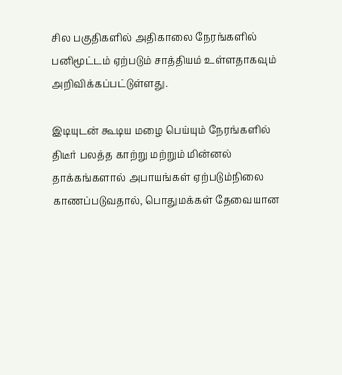சில பகுதிகளில் அதிகாலை நேரங்களில் பனிமூட்டம் ஏற்படும் சாத்தியம் உள்ளதாகவும் அறிவிக்கப்பட்டுள்ளது.

இடியுடன் கூடிய மழை பெய்யும் நேரங்களில் திடீர் பலத்த காற்று மற்றும் மின்னல் தாக்கங்களால் அபாயங்கள் ஏற்படும்நிலை காணப்படுவதால், பொதுமக்கள் தேவையான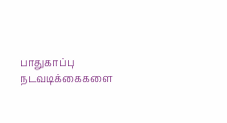பாதுகாப்பு நடவடிக்கைகளை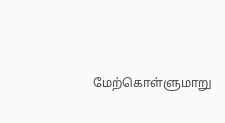மேற்கொள்ளுமாறு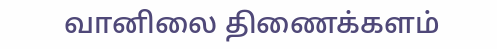வானிலை திணைக்களம்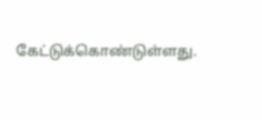கேட்டுக்கொண்டுள்ளது.